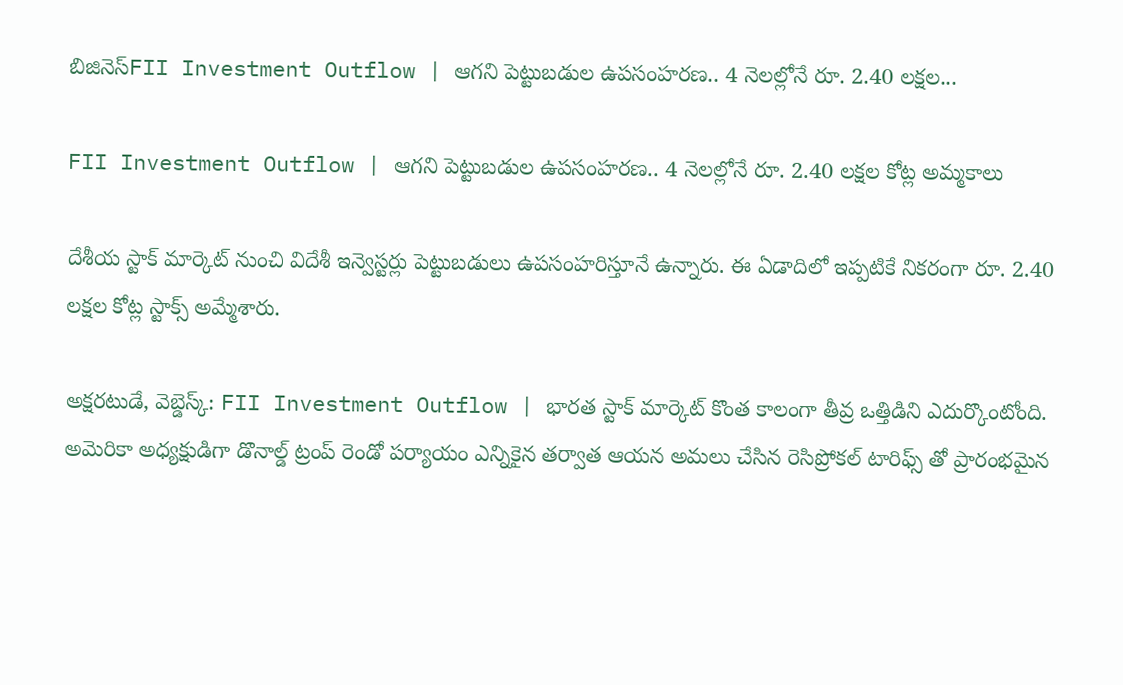బిజినెస్FII Investment Outflow | ఆగని పెట్టుబడుల ఉపసంహరణ.. 4 నెలల్లోనే రూ. 2.40 లక్షల...

FII Investment Outflow | ఆగని పెట్టుబడుల ఉపసంహరణ.. 4 నెలల్లోనే రూ. 2.40 లక్షల కోట్ల అమ్మకాలు

దేశీయ స్టాక్ మార్కెట్ నుంచి విదేశీ ఇన్వెస్టర్లు పెట్టుబడులు ఉపసంహరిస్తూనే ఉన్నారు. ఈ ఏడాదిలో ఇప్పటికే నికరంగా రూ. 2.40 లక్షల కోట్ల స్టాక్స్ అమ్మేశారు.

అక్షరటుడే, వెబ్డెస్క్: FII Investment Outflow | భారత స్టాక్ మార్కెట్ కొంత కాలంగా తీవ్ర ఒత్తిడిని ఎదుర్కొంటోంది. అమెరికా అధ్యక్షుడిగా డొనాల్డ్ ట్రంప్ రెండో పర్యాయం ఎన్నికైన తర్వాత ఆయన అమలు చేసిన రెసిప్రోకల్ టారిఫ్స్ తో ప్రారంభమైన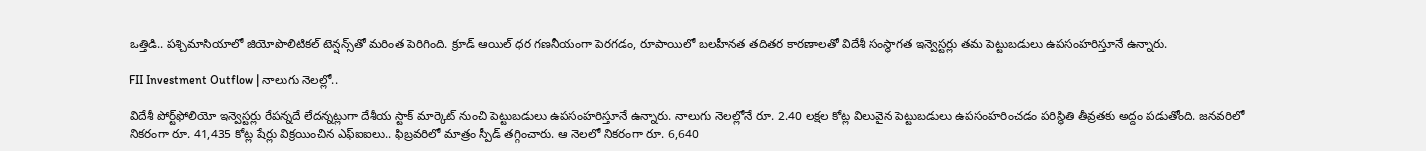ఒత్తిడి.. పశ్చిమాసియాలో జియోపొలిటికల్ టెన్షన్స్‌తో మరింత పెరిగింది. క్రూడ్ ఆయిల్ ధర గణనీయంగా పెరగడం, రూపాయిలో బలహీనత తదితర కారణాలతో విదేశీ సంస్థాగత ఇన్వెస్టర్లు తమ పెట్టుబడులు ఉపసంహరిస్తూనే ఉన్నారు.

FII Investment Outflow | నాలుగు నెలల్లో..

విదేశీ పోర్ట్‌ఫోలియో ఇన్వెస్టర్లు రేపన్నదే లేదన్నట్లుగా దేశీయ స్టాక్ మార్కెట్ నుంచి పెట్టుబడులు ఉపసంహరిస్తూనే ఉన్నారు. నాలుగు నెలల్లోనే రూ. 2.40 లక్షల కోట్ల విలువైన పెట్టుబడులు ఉపసంహరించడం పరిస్థితి తీవ్రతకు అద్దం పడుతోంది. జనవరిలో నికరంగా రూ. 41,435 కోట్ల షేర్లు విక్రయించిన ఎఫ్ఐఐలు.. ఫిబ్రవరిలో మాత్రం స్పీడ్ తగ్గించారు. ఆ నెలలో నికరంగా రూ. 6,640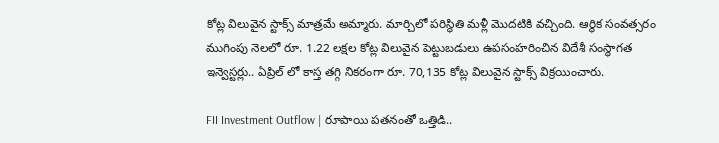కోట్ల విలువైన స్టాక్స్ మాత్రమే అమ్మారు. మార్చిలో పరిస్థితి మళ్లీ మొదటికి వచ్చింది. ఆర్థిక సంవత్సరం ముగింపు నెలలో రూ. 1.22 లక్షల కోట్ల విలువైన పెట్టుబడులు ఉపసంహరించిన విదేశీ సంస్థాగత ఇన్వెస్టర్లు.. ఏప్రిల్ లో కాస్త తగ్గి నికరంగా రూ. 70,135 కోట్ల విలువైన స్టాక్స్ విక్రయించారు.

FII Investment Outflow | రూపాయి పతనంతో ఒత్తిడి..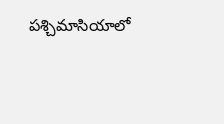పశ్చిమాసియాలో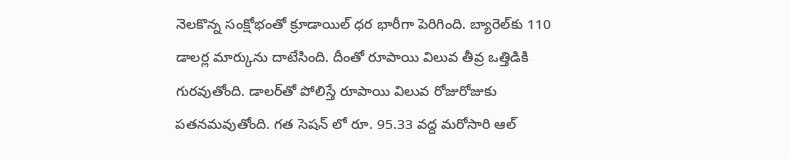నెలకొన్న సంక్షోభంతో క్రూడాయిల్ ధర భారీగా పెరిగింది. బ్యారెల్‌కు 110 డాలర్ల మార్కును దాటేసింది. దీంతో రూపాయి విలువ తీవ్ర ఒత్తిడికి గురవుతోంది. డాలర్‌తో పోలిస్తే రూపాయి విలువ రోజురోజుకు పతనమవుతోంది. గత సెషన్ లో రూ. 95.33 వద్ద మరోసారి ఆల్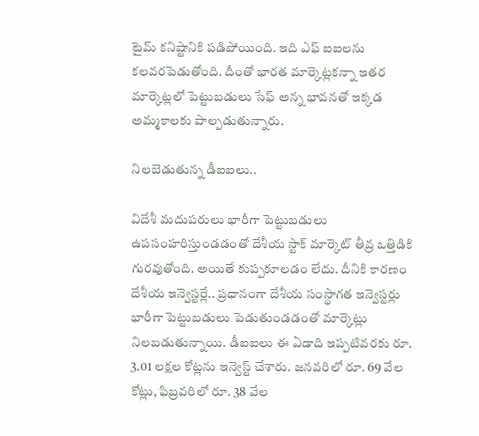టైమ్ కనిష్టానికి పడిపోయింది. ఇది ఎఫ్ ఐఐలను కలవరపెడుతోంది. దీంతో భారత మార్కెట్లకన్నా ఇతర మార్కెట్లలో పెట్టుబడులు సేఫ్ అన్న భావనతో ఇక్కడ అమ్మకాలకు పాల్పడుతున్నారు.

నిలబెడుతున్న డీఐఐలు..

విదేశీ మదుపరులు భారీగా పెట్టుబడులు ఉపసంహరిస్తుండడంతో దేశీయ స్టాక్ మార్కెట్ తీవ్ర ఒత్తిడికి గురవుతోంది. అయితే కుప్పకూలడం లేదు. దీనికి కారణం దేశీయ ఇన్వెస్టర్లే.. ప్రధానంగా దేశీయ సంస్థాగత ఇన్వెస్టర్లు భారీగా పెట్టుబడులు పెడుతుండడంతో మార్కెట్లు నిలబడుతున్నాయి. డీఐఐలు ఈ ఏడాది ఇప్పటివరకు రూ. 3.01 లక్షల కోట్లను ఇన్వెస్ట్ చేశారు. జనవరిలో రూ. 69 వేల కోట్లు, ఫిబ్రవరిలో రూ. 38 వేల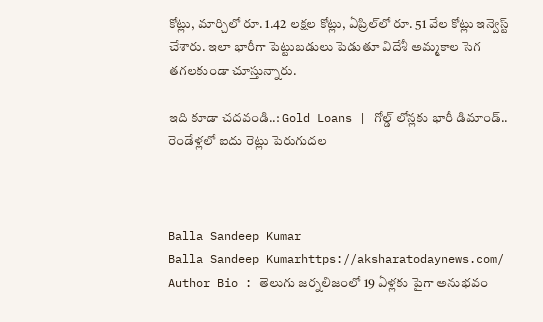కోట్లు, మార్చిలో రూ. 1.42 లక్షల కోట్లు, ఏప్రిల్‌లో రూ. 51 వేల కోట్లు ఇన్వెస్ట్ చేశారు. ఇలా భారీగా పెట్టుబడులు పెడుతూ విదేశీ అమ్మకాల సెగ తగలకుండా చూస్తున్నారు.

ఇది కూడా చదవండి..: Gold Loans | గోల్డ్ లోన్లకు భారీ డిమాండ్.. రెండేళ్లలో ఐదు రెట్లు పెరుగుదల



Balla Sandeep Kumar
Balla Sandeep Kumarhttps://aksharatodaynews.com/
Author Bio : తెలుగు జర్నలిజంలో 19 ఏళ్లకు పైగా అనుభవం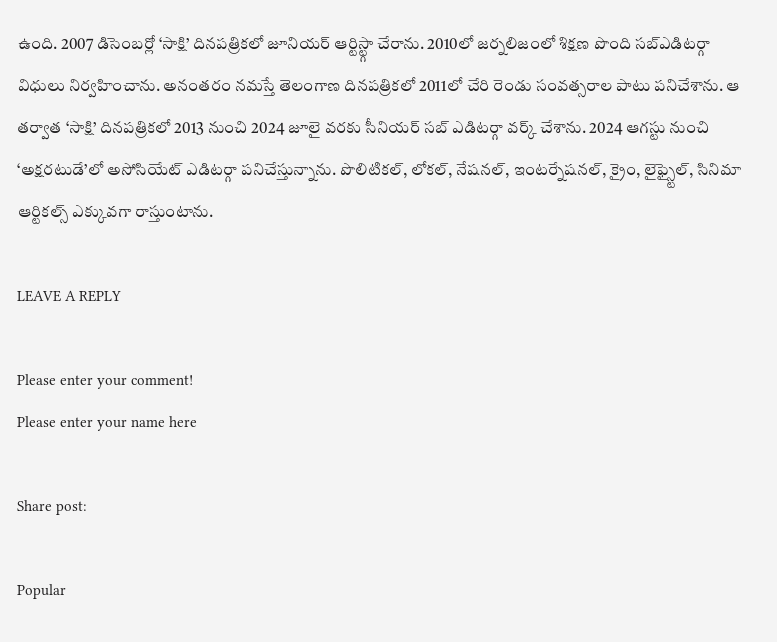ఉంది. 2007 డిసెంబర్లో ‘సాక్షి’ దినపత్రికలో జూనియర్ ఆర్టిస్ట్గా చేరాను. 2010లో జర్నలిజంలో శిక్షణ పొంది సబ్ఎడిటర్గా విధులు నిర్వహించాను. అనంతరం నమస్తే తెలంగాణ దినపత్రికలో 2011లో చేరి రెండు సంవత్సరాల పాటు పనిచేశాను. ఆ తర్వాత ‘సాక్షి’ దినపత్రికలో 2013 నుంచి 2024 జూలై వరకు సీనియర్ సబ్ ఎడిటర్గా వర్క్ చేశాను. 2024 ఆగస్టు నుంచి ‘అక్షరటుడే’లో అసోసియేట్ ఎడిటర్గా పనిచేస్తున్నాను. పొలిటికల్, లోకల్, నేషనల్, ఇంటర్నేషనల్, క్రైం, లైఫ్స్టైల్, సినిమా ఆర్టికల్స్ ఎక్కువగా రాస్తుంటాను.

LEAVE A REPLY

Please enter your comment!
Please enter your name here

Share post:

Popular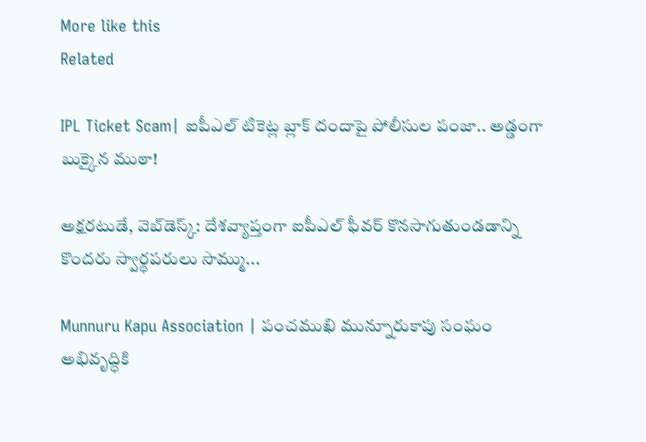More like this
Related

IPL Ticket Scam| ఐపీఎల్ టికెట్ల బ్లాక్ దందాపై పోలీసుల పంజా.. అడ్డంగా బుక్కైన ముఠా!

అక్షరటుడే, వెబ్‌డెస్క్: దేశవ్యాప్తంగా ఐపీఎల్ ఫీవర్ కొనసాగుతుండడాన్ని కొందరు స్వార్థపరులు సొమ్ము...

Munnuru Kapu Association | పంచముఖి మున్నూరుకాపు సంఘం అభివృద్ధికి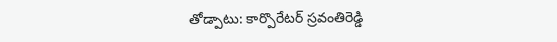తోడ్పాటు: కార్పొరేటర్ స్రవంతిరెడ్డి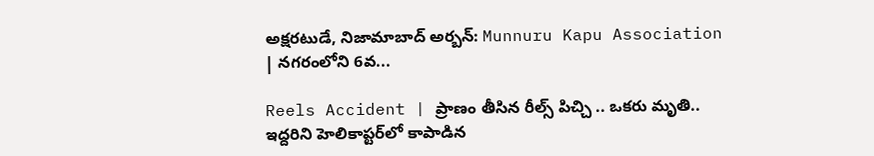అక్షరటుడే, నిజామాబాద్ అర్బన్: Munnuru Kapu Association | నగరంలోని 6వ...

Reels Accident | ప్రాణం తీసిన రీల్స్ పిచ్చి .. ఒకరు మృతి.. ఇద్దరిని హెలికాప్టర్‌లో కాపాడిన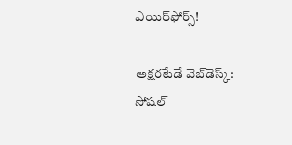ఎయిర్‌ఫోర్స్!

అక్షరటేడే వెబ్‌డెస్క్:  సోషల్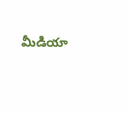మీడియా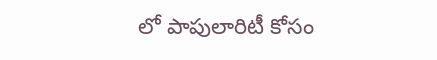లో పాపులారిటీ కోసం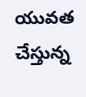యువత చేస్తున్న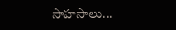సాహసాలు...